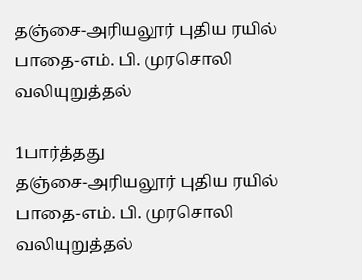தஞ்சை-அரியலூர் புதிய ரயில் பாதை-எம். பி. முரசொலி வலியுறுத்தல்

1பார்த்தது
தஞ்சை-அரியலூர் புதிய ரயில் பாதை-எம். பி. முரசொலி வலியுறுத்தல்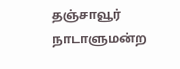தஞ்சாவூர் நாடாளுமன்ற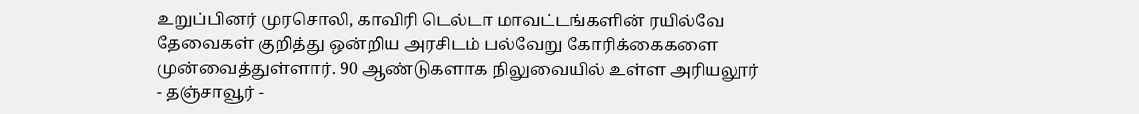உறுப்பினர் முரசொலி, காவிரி டெல்டா மாவட்டங்களின் ரயில்வே தேவைகள் குறித்து ஒன்றிய அரசிடம் பல்வேறு கோரிக்கைகளை முன்வைத்துள்ளார். 90 ஆண்டுகளாக நிலுவையில் உள்ள அரியலூர் - தஞ்சாவூர் -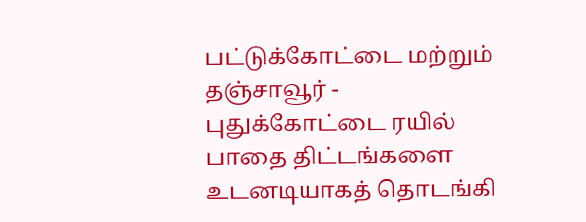பட்டுக்கோட்டை மற்றும் தஞ்சாவூர் - புதுக்கோட்டை ரயில் பாதை திட்டங்களை உடனடியாகத் தொடங்கி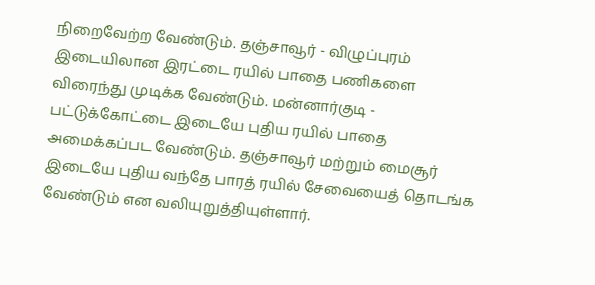நிறைவேற்ற வேண்டும். தஞ்சாவூர் - விழுப்புரம் இடையிலான இரட்டை ரயில் பாதை பணிகளை விரைந்து முடிக்க வேண்டும். மன்னார்குடி - பட்டுக்கோட்டை இடையே புதிய ரயில் பாதை அமைக்கப்பட வேண்டும். தஞ்சாவூர் மற்றும் மைசூர் இடையே புதிய வந்தே பாரத் ரயில் சேவையைத் தொடங்க வேண்டும் என வலியுறுத்தியுள்ளார்.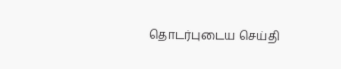தொடர்புடைய செய்தி